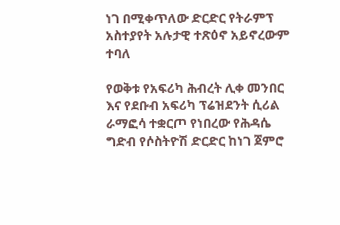ነገ በሚቀጥለው ድርድር የትራምፕ አስተያየት አሉታዊ ተጽዕኖ አይኖረውም ተባለ

የወቅቱ የአፍሪካ ሕብረት ሊቀ መንበር እና የደቡብ አፍሪካ ፕሬዝደንት ሲሪል ራማፎሳ ተቋርጦ የነበረው የሕዳሴ ግድብ የሶስትዮሽ ድርድር ከነገ ጀምሮ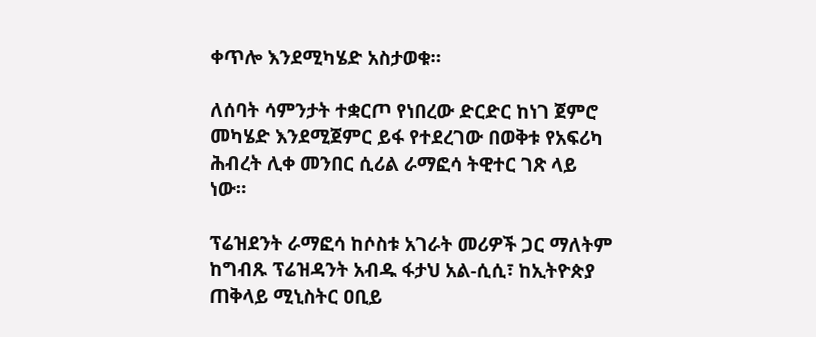ቀጥሎ እንደሚካሄድ አስታወቁ።

ለሰባት ሳምንታት ተቋርጦ የነበረው ድርድር ከነገ ጀምሮ መካሄድ እንደሚጀምር ይፋ የተደረገው በወቅቱ የአፍሪካ ሕብረት ሊቀ መንበር ሲሪል ራማፎሳ ትዊተር ገጽ ላይ ነው።

ፕሬዝደንት ራማፎሳ ከሶስቱ አገራት መሪዎች ጋር ማለትም ከግብጹ ፕሬዝዳንት አብዱ ፋታህ አል-ሲሲ፣ ከኢትዮጵያ ጠቅላይ ሚኒስትር ዐቢይ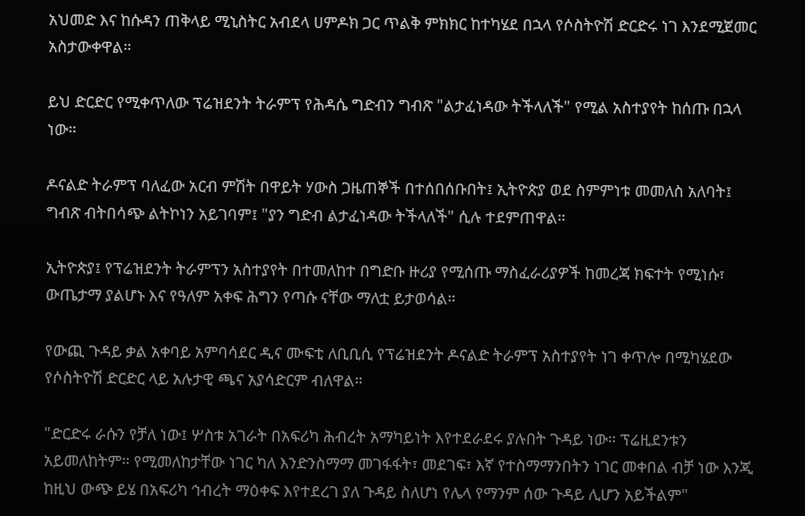አህመድ እና ከሱዳን ጠቅላይ ሚኒስትር አብደላ ሀምዶክ ጋር ጥልቅ ምክክር ከተካሄደ በኋላ የሶስትዮሽ ድርድሩ ነገ እንደሚጀመር አስታውቀዋል።

ይህ ድርድር የሚቀጥለው ፕሬዝደንት ትራምፕ የሕዳሴ ግድብን ግብጽ "ልታፈነዳው ትችላለች" የሚል አስተያየት ከሰጡ በኋላ ነው።

ዶናልድ ትራምፕ ባለፈው አርብ ምሽት በዋይት ሃውስ ጋዜጠኞች በተሰበሰቡበት፤ ኢትዮጵያ ወደ ስምምነቱ መመለስ አለባት፤ ግብጽ ብትበሳጭ ልትኮነን አይገባም፤ "ያን ግድብ ልታፈነዳው ትችላለች" ሲሉ ተደምጠዋል።

ኢትዮጵያ፤ የፕሬዝደንት ትራምፕን አስተያየት በተመለከተ በግድቡ ዙሪያ የሚሰጡ ማስፈራሪያዎች ከመረጃ ክፍተት የሚነሱ፣ ውጤታማ ያልሆኑ እና የዓለም አቀፍ ሕግን የጣሱ ናቸው ማለቷ ይታወሳል።

የውጪ ጉዳይ ቃል አቀባይ አምባሳደር ዲና ሙፍቲ ለቢቢሲ የፕሬዝደንት ዶናልድ ትራምፕ አስተያየት ነገ ቀጥሎ በሚካሄደው የሶስትዮሽ ድርድር ላይ አሉታዊ ጫና አያሳድርም ብለዋል።

"ድርድሩ ራሱን የቻለ ነው፤ ሦስቱ አገራት በአፍሪካ ሕብረት አማካይነት እየተደራደሩ ያሉበት ጉዳይ ነው። ፕሬዚደንቱን አይመለከትም። የሚመለከታቸው ነገር ካለ እንድንስማማ መገፋፋት፣ መደገፍ፣ እኛ የተስማማንበትን ነገር መቀበል ብቻ ነው እንጂ ከዚህ ውጭ ይሄ በአፍሪካ ኅብረት ማዕቀፍ እየተደረገ ያለ ጉዳይ ስለሆነ የሌላ የማንም ሰው ጉዳይ ሊሆን አይችልም"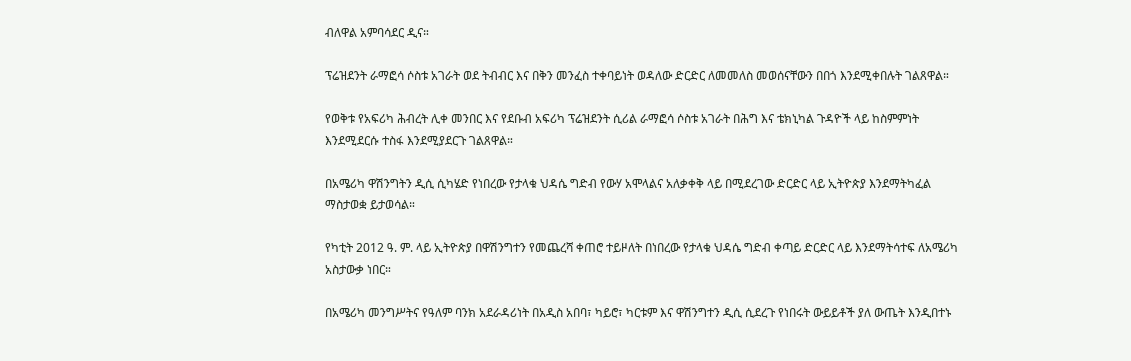ብለዋል አምባሳደር ዲና።

ፕሬዝደንት ራማፎሳ ሶስቱ አገራት ወደ ትብብር እና በቅን መንፈስ ተቀባይነት ወዳለው ድርድር ለመመለስ መወሰናቸውን በበጎ እንደሚቀበሉት ገልጸዋል።

የወቅቱ የአፍሪካ ሕብረት ሊቀ መንበር እና የደቡብ አፍሪካ ፕሬዝደንት ሲሪል ራማፎሳ ሶስቱ አገራት በሕግ እና ቴክኒካል ጉዳዮች ላይ ከስምምነት እንደሚደርሱ ተስፋ እንደሚያደርጉ ገልጸዋል።

በአሜሪካ ዋሽንግትን ዲሲ ሲካሄድ የነበረው የታላቁ ህዳሴ ግድብ የውሃ አሞላልና አለቃቀቅ ላይ በሚደረገው ድርድር ላይ ኢትዮጵያ እንደማትካፈል ማስታወቋ ይታወሳል።

የካቲት 2012 ዓ. ም. ላይ ኢትዮጵያ በዋሽንግተን የመጨረሻ ቀጠሮ ተይዞለት በነበረው የታላቁ ህዳሴ ግድብ ቀጣይ ድርድር ላይ እንደማትሳተፍ ለአሜሪካ አስታውቃ ነበር።

በአሜሪካ መንግሥትና የዓለም ባንክ አደራዳሪነት በአዲስ አበባ፣ ካይሮ፣ ካርቱም እና ዋሽንግተን ዲሲ ሲደረጉ የነበሩት ውይይቶች ያለ ውጤት እንዲበተኑ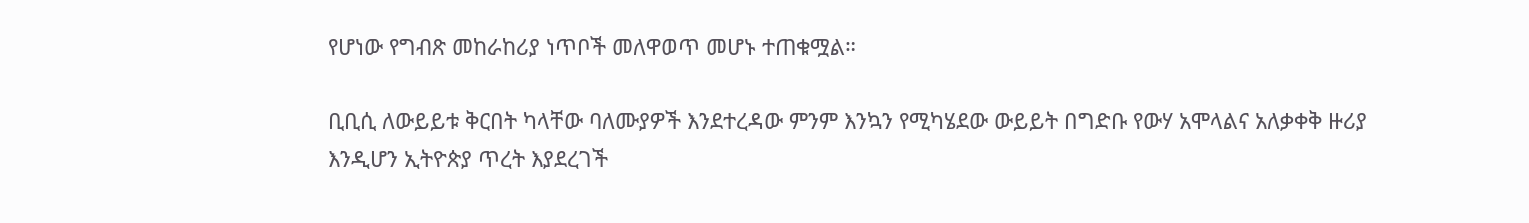የሆነው የግብጽ መከራከሪያ ነጥቦች መለዋወጥ መሆኑ ተጠቁሟል።

ቢቢሲ ለውይይቱ ቅርበት ካላቸው ባለሙያዎች እንደተረዳው ምንም እንኳን የሚካሄደው ውይይት በግድቡ የውሃ አሞላልና አለቃቀቅ ዙሪያ እንዲሆን ኢትዮጵያ ጥረት እያደረገች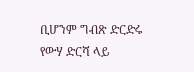ቢሆንም ግብጽ ድርድሩ የውሃ ድርሻ ላይ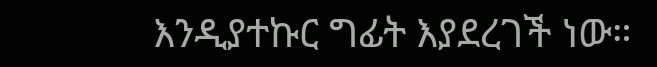እንዲያተኩር ግፊት እያደረገች ነው።